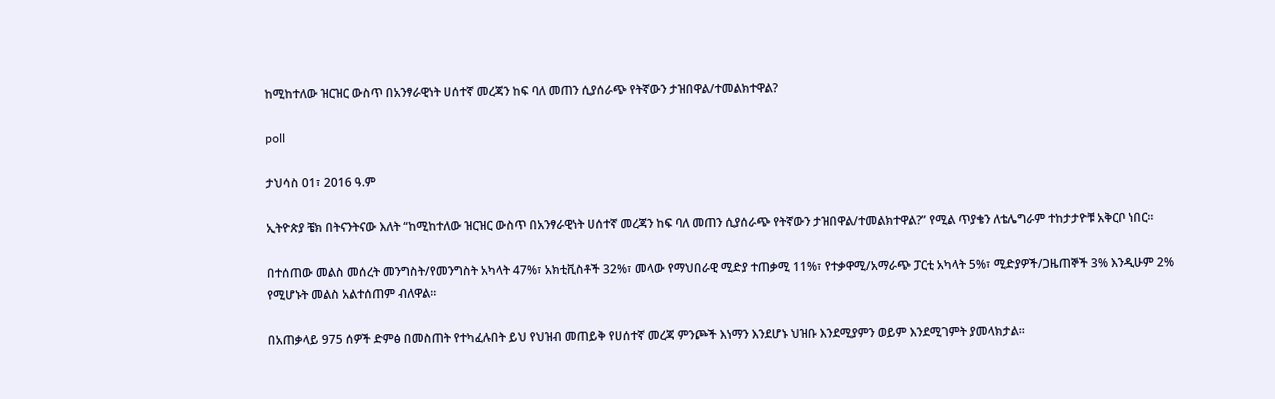ከሚከተለው ዝርዝር ውስጥ በአንፃራዊነት ሀሰተኛ መረጃን ከፍ ባለ መጠን ሲያሰራጭ የትኛውን ታዝበዋል/ተመልክተዋል?

poll

ታህሳስ 01፣ 2016 ዓ.ም

ኢትዮጵያ ቼክ በትናንትናው እለት “ከሚከተለው ዝርዝር ውስጥ በአንፃራዊነት ሀሰተኛ መረጃን ከፍ ባለ መጠን ሲያሰራጭ የትኛውን ታዝበዋል/ተመልክተዋል?” የሚል ጥያቄን ለቴሌግራም ተከታታዮቹ አቅርቦ ነበር።

በተሰጠው መልስ መሰረት መንግስት/የመንግስት አካላት 47%፣ አክቲቪስቶች 32%፣ መላው የማህበራዊ ሚድያ ተጠቃሚ 11%፣ የተቃዋሚ/አማራጭ ፓርቲ አካላት 5%፣ ሚድያዎች/ጋዜጠኞች 3% እንዲሁም 2% የሚሆኑት መልስ አልተሰጠም ብለዋል።

በአጠቃላይ 975 ሰዎች ድምፅ በመስጠት የተካፈሉበት ይህ የህዝብ መጠይቅ የሀሰተኛ መረጃ ምንጮች እነማን እንደሆኑ ህዝቡ እንደሚያምን ወይም እንደሚገምት ያመላክታል።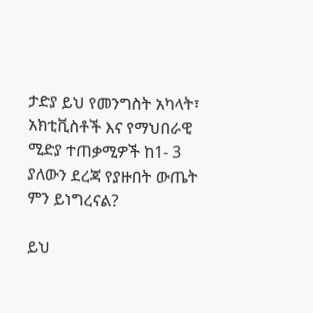ታድያ ይህ የመንግስት አካላት፣ አክቲቪስቶች እና የማህበራዊ ሚድያ ተጠቃሚዎች ከ1- 3 ያለውን ደረጃ የያዙበት ውጤት ምን ይነግረናል?

ይህ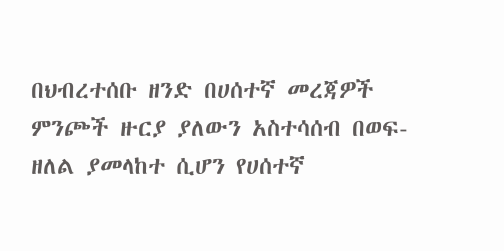በህብረተሰቡ ዘንድ በሀሰተኛ መረጃዎች ምንጮች ዙርያ ያለውን አስተሳሰብ በወፍ-ዘለል ያመላከተ ሲሆን የሀሰተኛ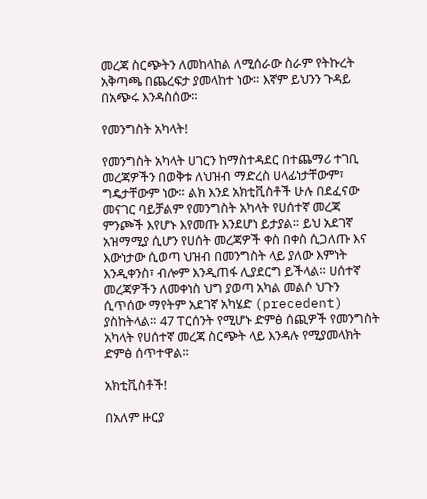መረጃ ስርጭትን ለመከላከል ለሚሰራው ስራም የትኩረት አቅጣጫ በጨረፍታ ያመላከተ ነው። እኛም ይህንን ጉዳይ በአጭሩ እንዳስሰው።

የመንግስት አካላት!

የመንግስት አካላት ሀገርን ከማስተዳደር በተጨማሪ ተገቢ መረጃዎችን በወቅቱ ለህዝብ ማድረስ ሀላፊነታቸውም፣ ግዴታቸውም ነው። ልክ እንደ አክቲቪስቶች ሁሉ በደፈናው መናገር ባይቻልም የመንግስት አካላት የሀሰተኛ መረጃ ምንጮች እየሆኑ እየመጡ እንደሆነ ይታያል። ይህ አደገኛ አዝማሚያ ሲሆን የሀሰት መረጃዎች ቀስ በቀስ ሲጋለጡ እና እውነታው ሲወጣ ህዝብ በመንግስት ላይ ያለው እምነት እንዲቀንስ፣ ብሎም እንዲጠፋ ሊያደርግ ይችላል። ሀሰተኛ መረጃዎችን ለመቀነስ ህግ ያወጣ አካል መልሶ ህጉን ሲጥሰው ማየትም አደገኛ አካሄድ (precedent) ያስከትላል። 47 ፐርሰንት የሚሆኑ ድምፅ ሰጪዎች የመንግስት አካላት የሀሰተኛ መረጃ ስርጭት ላይ እንዳሉ የሚያመላክት ድምፅ ሰጥተዋል።

አክቲቪስቶች!

በአለም ዙርያ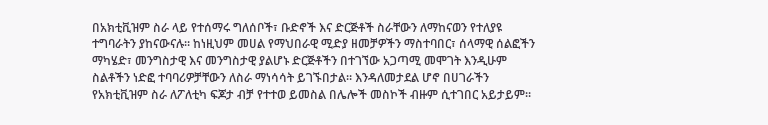በአክቲቪዝም ስራ ላይ የተሰማሩ ግለሰቦች፣ ቡድኖች እና ድርጅቶች ስራቸውን ለማከናወን የተለያዩ ተግባራትን ያከናውናሉ። ከነዚህም መሀል የማህበራዊ ሚድያ ዘመቻዎችን ማስተባበር፣ ሰላማዊ ሰልፎችን ማካሄድ፣ መንግስታዊ እና መንግስታዊ ያልሆኑ ድርጅቶችን በተገኘው አጋጣሚ መሞገት እንዲሁም ስልቶችን ነድፎ ተባባሪዎቻቸውን ለስራ ማነሳሳት ይገኙበታል። እንዳለመታደል ሆኖ በሀገራችን የአክቲቪዝም ስራ ለፖለቲካ ፍጆታ ብቻ የተተወ ይመስል በሌሎች መስኮች ብዙም ሲተገበር አይታይም።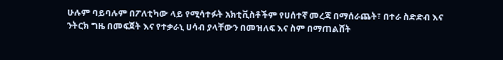ሁሉም ባይባሉም በፖለቲካው ላይ የሚሳተፉት አክቲቪስቶችም የሀሰተኛ መረጃ በማሰራጨት፣ በተራ ስድድብ እና ንትርክ ግዜ በመፍጀት እና የተቃራኒ ሀሳብ ያላቸውን በመዝለፍ እና ስም በማጠልሸት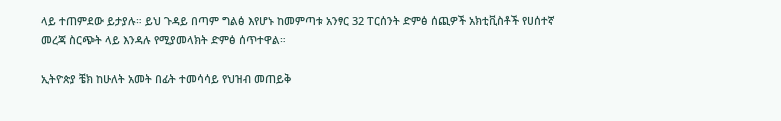ላይ ተጠምደው ይታያሉ። ይህ ጉዳይ በጣም ግልፅ እየሆኑ ከመምጣቱ አንፃር 32 ፐርሰንት ድምፅ ሰጪዎች አክቲቪስቶች የሀሰተኛ መረጃ ስርጭት ላይ እንዳሉ የሚያመላክት ድምፅ ሰጥተዋል።

ኢትዮጵያ ቼክ ከሁለት አመት በፊት ተመሳሳይ የህዝብ መጠይቅ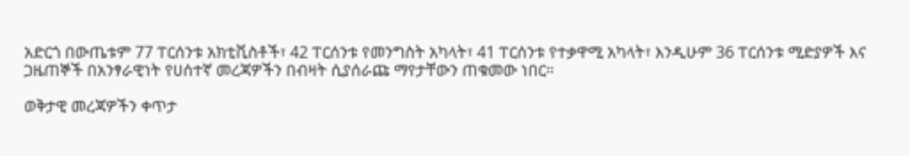አድርጎ በውጤቱም 77 ፐርሰንቱ አክቲቪስቶች፣ 42 ፐርሰንቱ የመንግስት አካላት፣ 41 ፐርሰንቱ የተቃዋሚ አካላት፣ እንዲሁም 36 ፐርሰንቱ ሚድያዎች እና ጋዜጠኞች በአንፃራዊነት የሀሰተኛ መረጃዎችን በብዛት ሲያሰራጩ ማየታቸውን ጠቁመው ነበር።

ወቅታዊ መረጃዎችን ቀጥታ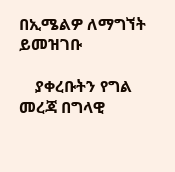በኢሜልዎ ለማግኘት ይመዝገቡ

    ያቀረቡትን የግል መረጃ በግላዊ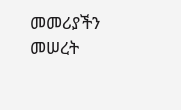መመሪያችን መሠረት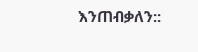እንጠብቃለን::